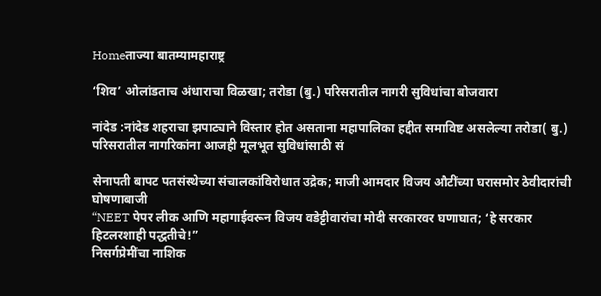Homeताज्या बातम्यामहाराष्ट्र

‘शिव’ ओलांडताच अंधाराचा विळखा; तरोडा (बु.) परिसरातील नागरी सुविधांचा बोजवारा

नांदेड :नांदेड शहराचा झपाट्याने विस्तार होत असताना महापालिका हद्दीत समाविष्ट असलेल्या तरोडा( बु.) परिसरातील नागरिकांना आजही मूलभूत सुविधांसाठी सं

सेनापती बापट पतसंस्थेच्या संचालकांविरोधात उद्रेक; माजी आमदार विजय औटींच्या घरासमोर ठेवीदारांची घोषणाबाजी
“NEET पेपर लीक आणि महागाईवरून विजय वडेट्टीवारांचा मोदी सरकारवर घणाघात; ‘हे सरकार हिटलरशाही पद्धतीचे!”
निसर्गप्रेमींचा नाशिक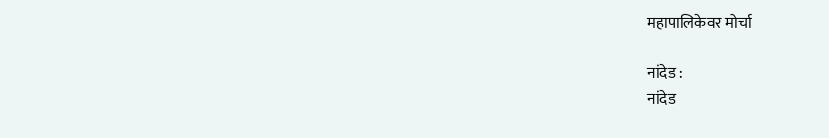महापालिकेवर मोर्चा

नांदेड :
नांदेड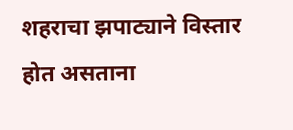शहराचा झपाट्याने विस्तार होत असताना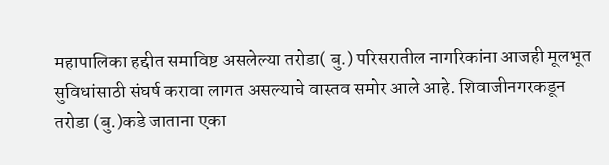महापालिका हद्दीत समाविष्ट असलेल्या तरोडा( बु.) परिसरातील नागरिकांना आजही मूलभूत सुविधांसाठी संघर्ष करावा लागत असल्याचे वास्तव समोर आले आहे. शिवाजीनगरकडून तरोडा (बु.)कडे जाताना एका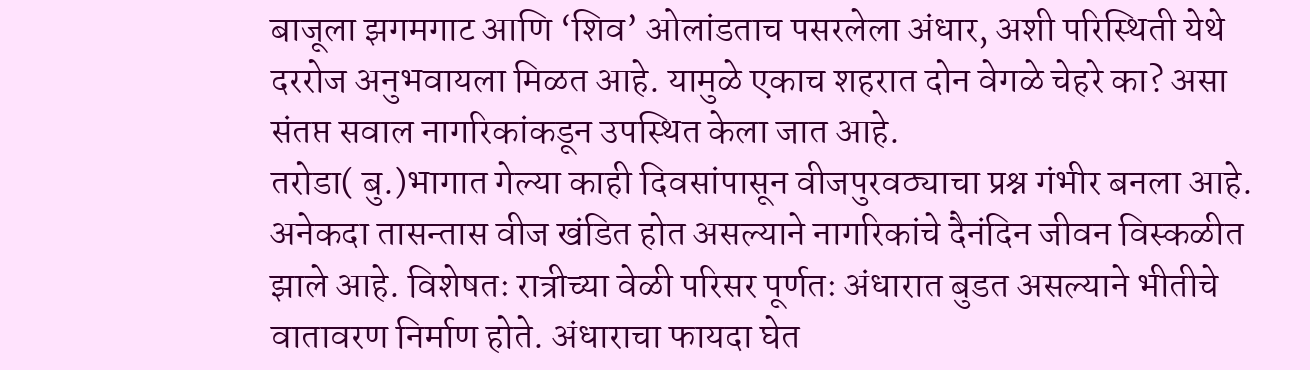बाजूला झगमगाट आणि ‘शिव’ ओलांडताच पसरलेला अंधार, अशी परिस्थिती येथे दररोज अनुभवायला मिळत आहे. यामुळे एकाच शहरात दोन वेगळे चेहरे का? असा संतप्त सवाल नागरिकांकडून उपस्थित केला जात आहे.
तरोडा( बु.)भागात गेल्या काही दिवसांपासून वीजपुरवठ्याचा प्रश्न गंभीर बनला आहे. अनेकदा तासन्तास वीज खंडित होत असल्याने नागरिकांचे दैनंदिन जीवन विस्कळीत झाले आहे. विशेषतः रात्रीच्या वेळी परिसर पूर्णतः अंधारात बुडत असल्याने भीतीचे वातावरण निर्माण होते. अंधाराचा फायदा घेत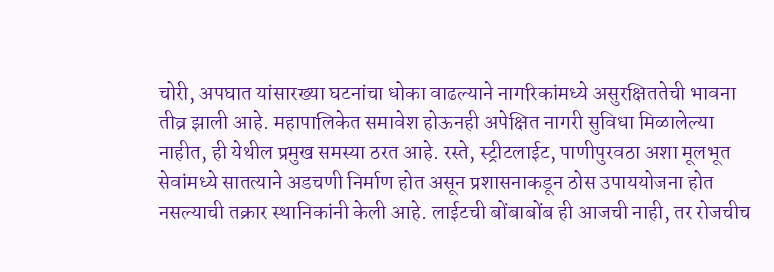चोरी, अपघात यांसारख्या घटनांचा धोका वाढल्याने नागरिकांमध्ये असुरक्षिततेची भावना तीव्र झाली आहे. महापालिकेत समावेश होऊनही अपेक्षित नागरी सुविधा मिळालेल्या नाहीत, ही येथील प्रमुख समस्या ठरत आहे. रस्ते, स्ट्रीटलाईट, पाणीपुरवठा अशा मूलभूत सेवांमध्ये सातत्याने अडचणी निर्माण होत असून प्रशासनाकडून ठोस उपाययोजना होत नसल्याची तक्रार स्थानिकांनी केली आहे. लाईटची बोंबाबोंब ही आजची नाही, तर रोजचीच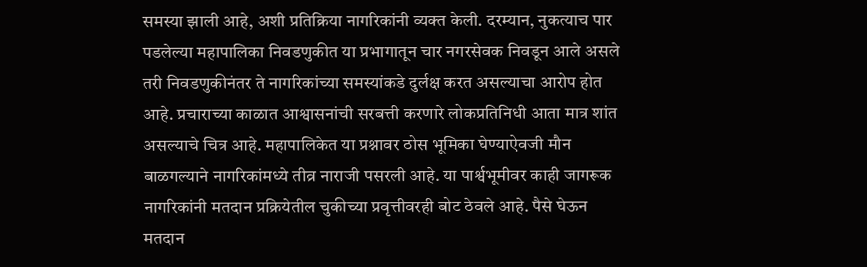समस्या झाली आहे, अशी प्रतिक्रिया नागरिकांनी व्यक्त केली. दरम्यान, नुकत्याच पार पडलेल्या महापालिका निवडणुकीत या प्रभागातून चार नगरसेवक निवडून आले असले तरी निवडणुकीनंतर ते नागरिकांच्या समस्यांकडे दुर्लक्ष करत असल्याचा आरोप होत आहे. प्रचाराच्या काळात आश्वासनांची सरबत्ती करणारे लोकप्रतिनिधी आता मात्र शांत असल्याचे चित्र आहे. महापालिकेत या प्रश्नावर ठोस भूमिका घेण्याऐवजी मौन बाळगल्याने नागरिकांमध्ये तीव्र नाराजी पसरली आहे. या पार्श्वभूमीवर काही जागरूक नागरिकांनी मतदान प्रक्रियेतील चुकीच्या प्रवृत्तीवरही बोट ठेवले आहे. पैसे घेऊन मतदान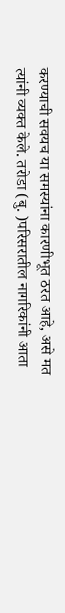करण्याची सवयच या समस्यांना कारणीभूत ठरत आहे, असे मत त्यांनी व्यक्त केले. तरोडा (बु. )परिसरातील नागरिकांनी आता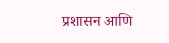प्रशासन आणि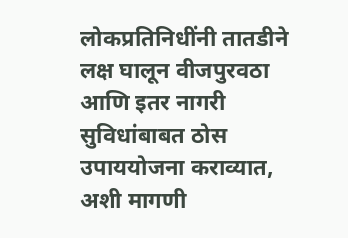लोकप्रतिनिधींनी तातडीने लक्ष घालून वीजपुरवठा आणि इतर नागरी सुविधांबाबत ठोस उपाययोजना कराव्यात, अशी मागणी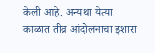केली आहे. अन्यथा येत्या काळात तीव्र आंदोलनाचा इशारा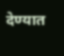देण्यात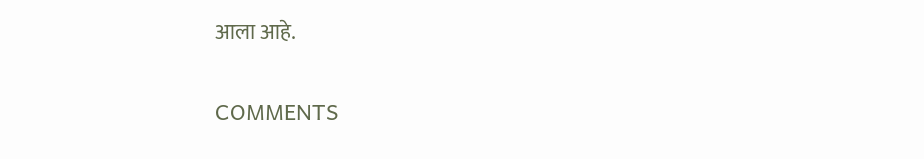आला आहे.

COMMENTS